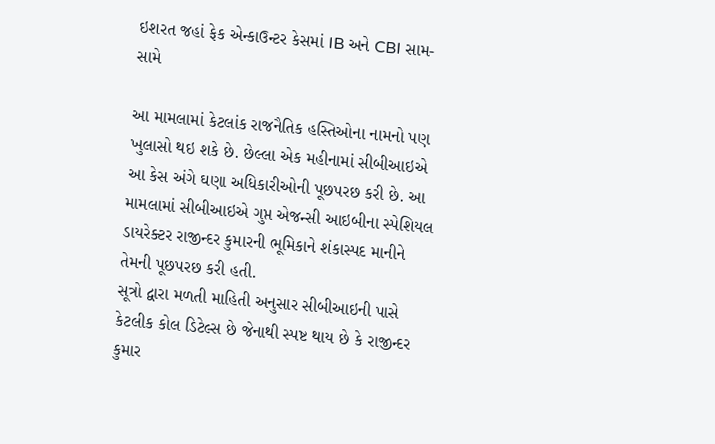ઇશરત જહાં ફેક એન્કાઉન્ટર કેસમાં IB અને CBI સામ-સામે

આ મામલામાં કેટલાંક રાજનૈતિક હસ્તિઓના નામનો પણ ખુલાસો થઇ શકે છે. છેલ્લા એક મહીનામાં સીબીઆઇએ આ કેસ અંગે ઘણા અધિકારીઓની પૂછપરછ કરી છે. આ મામલામાં સીબીઆઇએ ગુપ્ત એજન્સી આઇબીના સ્પેશિયલ ડાયરેક્ટર રાજીન્દર કુમારની ભૂમિકાને શંકાસ્પદ માનીને તેમની પૂછપરછ કરી હતી.
સૂત્રો દ્વારા મળતી માહિતી અનુસાર સીબીઆઇની પાસે કેટલીક કોલ ડિટેલ્સ છે જેનાથી સ્પષ્ટ થાય છે કે રાજીન્દર કુમાર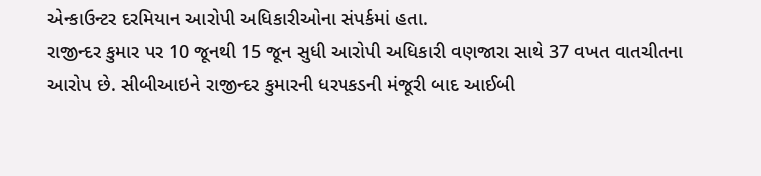એન્કાઉન્ટર દરમિયાન આરોપી અધિકારીઓના સંપર્કમાં હતા.
રાજીન્દર કુમાર પર 10 જૂનથી 15 જૂન સુધી આરોપી અધિકારી વણજારા સાથે 37 વખત વાતચીતના આરોપ છે. સીબીઆઇને રાજીન્દર કુમારની ધરપકડની મંજૂરી બાદ આઈબી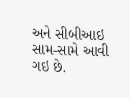અને સીબીઆઇ સામ-સામે આવી ગઇ છે.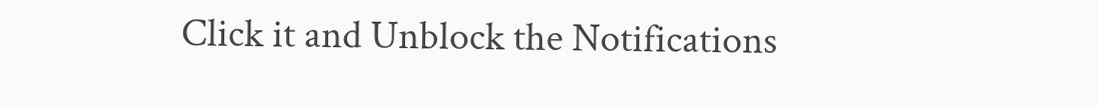Click it and Unblock the Notifications